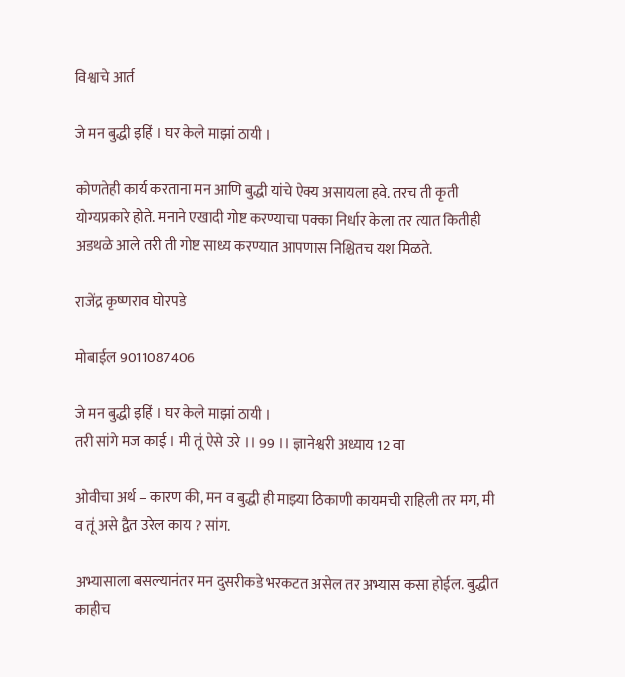विश्वाचे आर्त

जे मन बुद्धी इहिं । घर केले माझां ठायी ।

कोणतेही कार्य करताना मन आणि बुद्धी यांचे ऐक्य असायला हवे. तरच ती कृती योग्यप्रकारे होते. मनाने एखादी गोष्ट करण्याचा पक्का निर्धार केला तर त्यात कितीही अडथळे आले तरी ती गोष्ट साध्य करण्यात आपणास निश्चितच यश मिळते.

राजेंद्र कृष्णराव घोरपडे

मोबाईल 9011087406

जे मन बुद्धी इहिं । घर केले माझां ठायी ।
तरी सांगे मज काई । मी तूं ऐसे उरे ।। 99 ।। ज्ञानेश्वरी अध्याय 12 वा

ओवीचा अर्थ – कारण की, मन व बुद्धी ही माझ्या ठिकाणी कायमची राहिली तर मग, मी व तूं असे द्वैत उरेल काय ? सांग.

अभ्यासाला बसल्यानंतर मन दुसरीकडे भरकटत असेल तर अभ्यास कसा होईल. बुद्धीत काहीच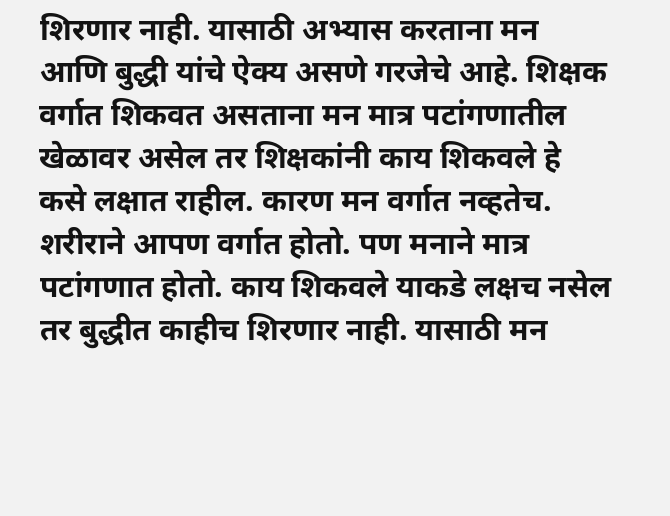शिरणार नाही. यासाठी अभ्यास करताना मन आणि बुद्धी यांचे ऐक्य असणे गरजेचे आहे. शिक्षक वर्गात शिकवत असताना मन मात्र पटांगणातील खेळावर असेल तर शिक्षकांनी काय शिकवले हे कसे लक्षात राहील. कारण मन वर्गात नव्हतेच. शरीराने आपण वर्गात होतो. पण मनाने मात्र पटांगणात होतो. काय शिकवले याकडे लक्षच नसेल तर बुद्धीत काहीच शिरणार नाही. यासाठी मन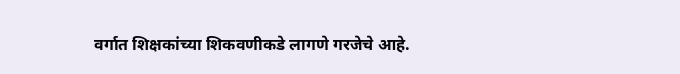वर्गात शिक्षकांच्या शिकवणीकडे लागणे गरजेचे आहे.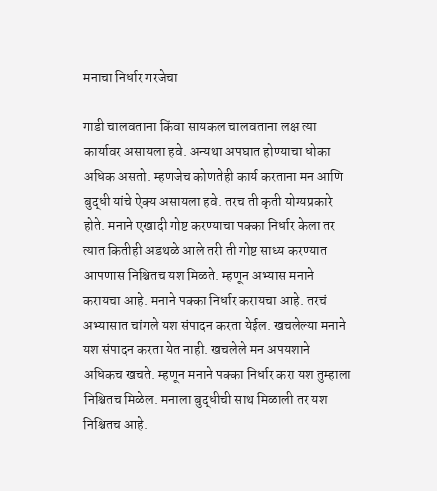मनाचा निर्धार गरजेचा

गाडी चालवताना किंवा सायकल चालवताना लक्ष त्या कार्यावर असायला हवे. अन्यथा अपघात होण्याचा धोका अधिक असतो. म्हणजेच कोणतेही कार्य करताना मन आणि बुद्धी यांचे ऐक्य असायला हवे. तरच ती कृती योग्यप्रकारे होते. मनाने एखादी गोष्ट करण्याचा पक्का निर्धार केला तर त्यात कितीही अडथळे आले तरी ती गोष्ट साध्य करण्यात आपणास निश्चितच यश मिळते. म्हणून अभ्यास मनाने करायचा आहे. मनाने पक्का निर्धार करायचा आहे. तरचं अभ्यासात चांगले यश संपादन करता येईल. खचलेल्या मनाने यश संपादन करता येत नाही. खचलेले मन अपयशाने अधिकच खचते. म्हणून मनाने पक्का निर्धार करा यश तुम्हाला निश्चितच मिळेल. मनाला बुद्धीची साथ मिळाली तर यश निश्चितच आहे.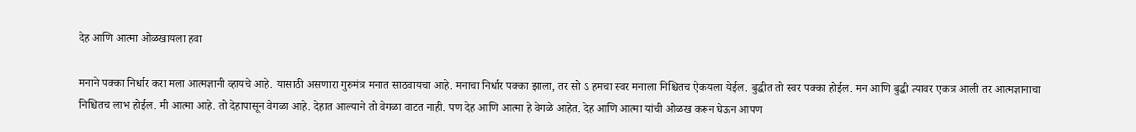देह आणि आत्मा ओळखायला हवा

मनाने पक्का निर्धार करा मला आत्मज्ञानी व्हायचे आहे. यासाठी असणारा गुरुमंत्र मनात साठवायचा आहे. मनाचा निर्धार पक्का झाला, तर सो ऽ हमचा स्वर मनाला निश्चितच ऐकयला येईल. बुद्धीत तो स्वर पक्का होईल. मन आणि बुद्धी त्यावर एकत्र आली तर आत्मज्ञानाचा निश्चितच लाभ होईल. मी आत्मा आहे. तो देहापासून वेगळा आहे. देहात आल्याने तो वेगळा वाटत नाही. पण देह आणि आत्मा हे वेगळे आहेत. देह आणि आत्मा यांची ओळख करून घेऊन आपण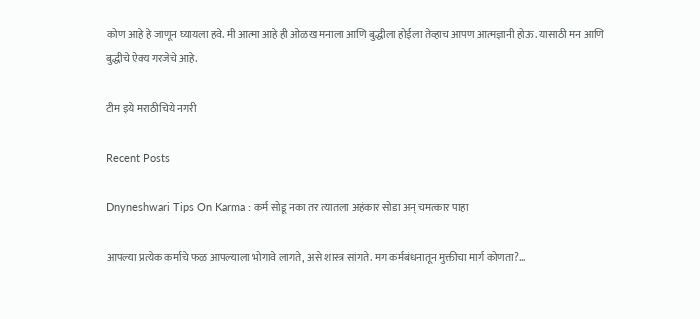कोण आहे हे जाणून घ्यायला हवे. मी आत्मा आहे ही ओळख मनाला आणि बुद्धीला होईला तेव्हाच आपण आत्मज्ञानी होऊ. यासाठी मन आणि बुद्धीचे ऐक्य गरजेचे आहे.

टीम इये मराठीचिये नगरी

Recent Posts

Dnyneshwari Tips On Karma : कर्म सोडू नका तर त्यातला अहंकार सोडा अन् चमत्कार पाहा

आपल्या प्रत्येक कर्माचे फळ आपल्याला भोगावे लागते, असे शास्त्र सांगते. मग कर्मबंधनातून मुक्तीचा मार्ग कोणता?…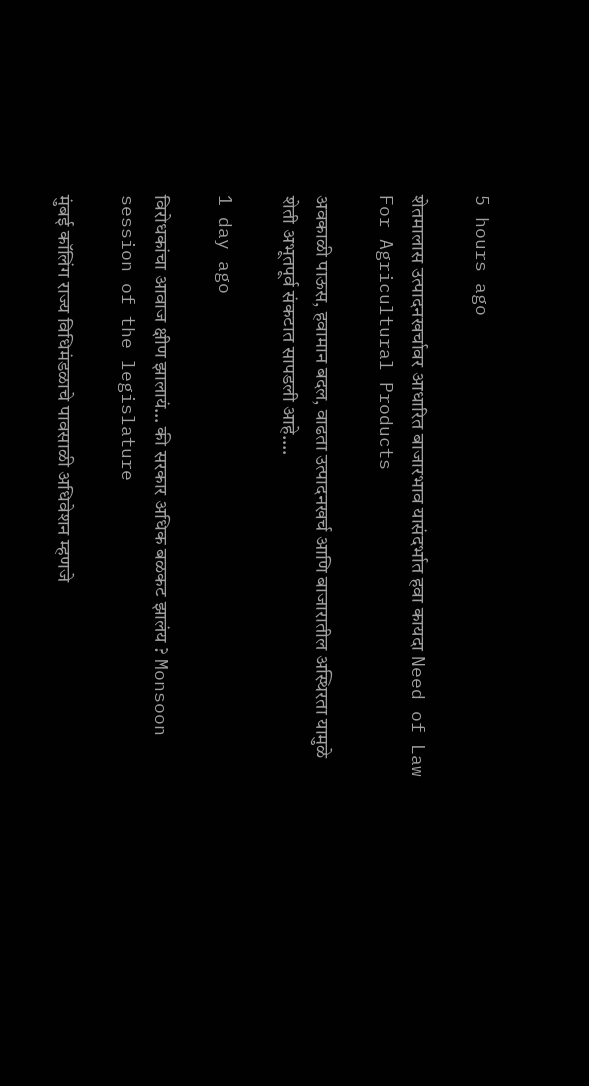5 hours ago

शेतमालास उत्पादनखर्चावर आधारित बाजारभाव यासंदर्भात हवा कायदा Need of Law For Agricultural Products

अवकाळी पाऊस, हवामान बदल, वाढता उत्पादनखर्च आणि बाजारातील अस्थिरता यामुळे शेती अभूतपूर्व संकटात सापडली आहे.…

1 day ago

विरोधकांचा आवाज क्षीण झालायं… की सरकार अधिक बळकट झालंय ? Monsoon session of the legislature

मुंबई कॉलिंग राज्य विधिमंडळाचे पावसाळी अधिवेशन म्हणजे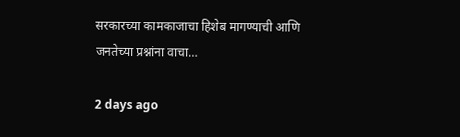सरकारच्या कामकाजाचा हिशेब मागण्याची आणि जनतेच्या प्रश्नांना वाचा…

2 days ago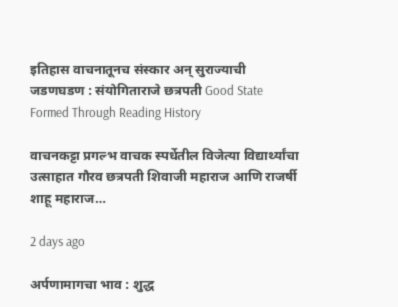इतिहास वाचनातूनच संस्कार अन् सुराज्याची जडणघडण : संयोगिताराजे छत्रपती Good State Formed Through Reading History

वाचनकट्टा प्रगल्भ वाचक स्पर्धेतील विजेत्या विद्यार्थ्यांचा उत्साहात गौरव छत्रपती शिवाजी महाराज आणि राजर्षी शाहू महाराज…

2 days ago

अर्पणामागचा भाव : शुद्ध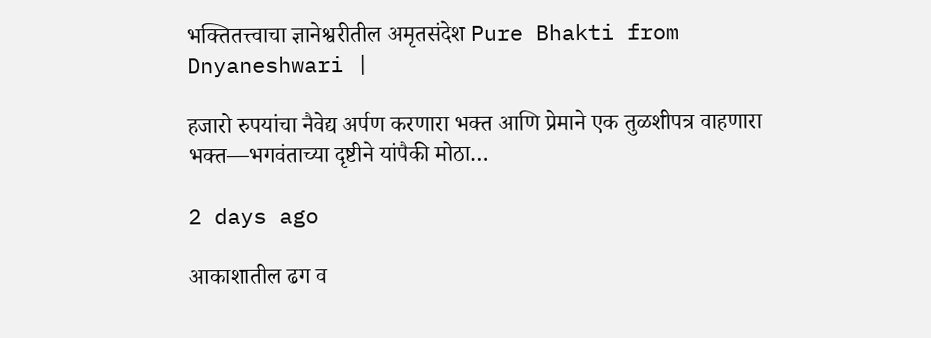भक्तितत्त्वाचा ज्ञानेश्वरीतील अमृतसंदेश Pure Bhakti from Dnyaneshwari |

हजारो रुपयांचा नैवेद्य अर्पण करणारा भक्त आणि प्रेमाने एक तुळशीपत्र वाहणारा भक्त—भगवंताच्या दृष्टीने यांपैकी मोठा…

2 days ago

आकाशातील ढग व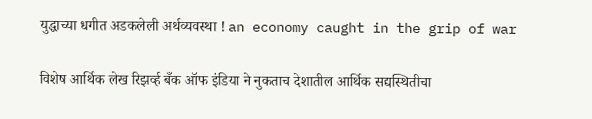युद्धाच्या धगीत अडकलेली अर्थव्यवस्था ! an economy caught in the grip of war

विशेष आर्थिक लेख रिझर्व्ह बँक ऑफ इंडिया ने नुकताच देशातील आर्थिक सद्यस्थितीचा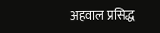अहवाल प्रसिद्ध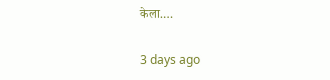केला.…

3 days ago